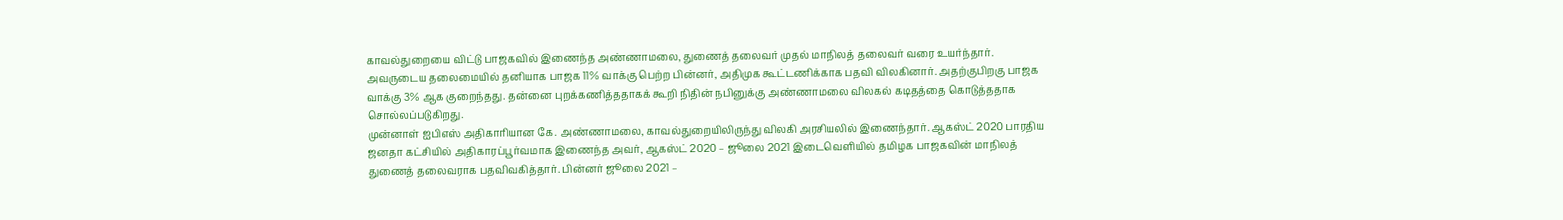காவல்துறையை விட்டு பாஜகவில் இணைந்த அண்ணாமலை, துணைத் தலைவர் முதல் மாநிலத் தலைவர் வரை உயர்ந்தார். அவருடைய தலைமையில் தனியாக பாஜக 11% வாக்கு பெற்ற பின்னர், அதிமுக கூட்டணிக்காக பதவி விலகினார். அதற்குபிறகு பாஜக வாக்கு 3% ஆக குறைந்தது. தன்னை புறக்கணித்ததாகக் கூறி நிதின் நபினுக்கு அண்ணாமலை விலகல் கடிதத்தை கொடுத்ததாக சொல்லப்படுகிறது.
முன்னாள் ஐபிஎஸ் அதிகாரியான கே. அண்ணாமலை, காவல்துறையிலிருந்து விலகி அரசியலில் இணைந்தார். ஆகஸ்ட் 2020 பாரதிய ஜனதா கட்சியில் அதிகாரப்பூர்வமாக இணைந்த அவர், ஆகஸ்ட் 2020 – ஜூலை 2021 இடைவெளியில் தமிழக பாஜகவின் மாநிலத் துணைத் தலைவராக பதவிவகித்தார். பின்னர் ஜூலை 2021 –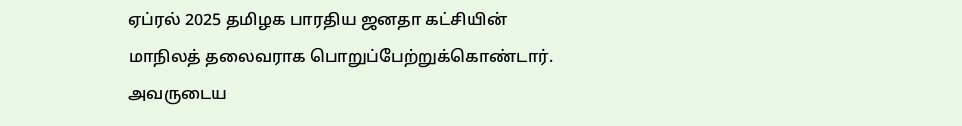ஏப்ரல் 2025 தமிழக பாரதிய ஜனதா கட்சியின் மாநிலத் தலைவராக பொறுப்பேற்றுக்கொண்டார்.
அவருடைய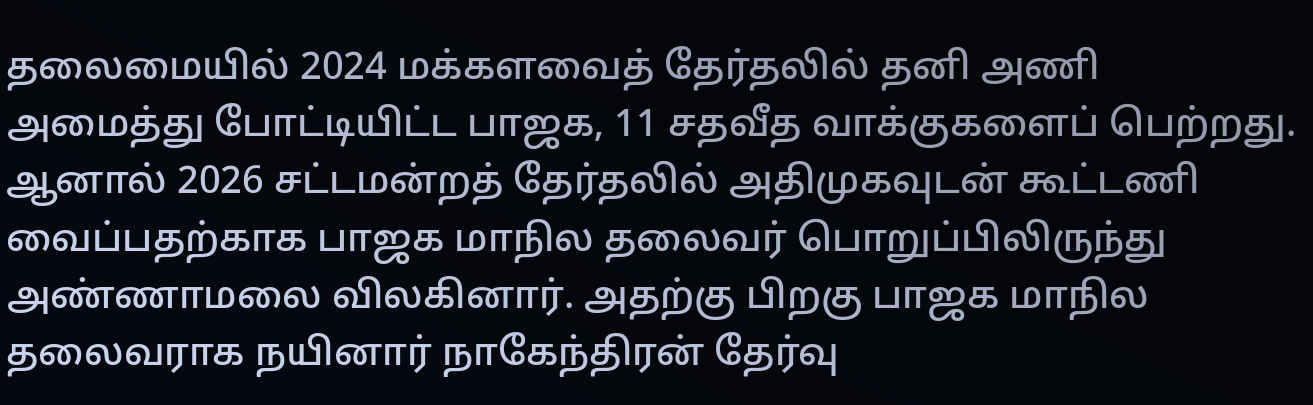தலைமையில் 2024 மக்களவைத் தேர்தலில் தனி அணி அமைத்து போட்டியிட்ட பாஜக, 11 சதவீத வாக்குகளைப் பெற்றது. ஆனால் 2026 சட்டமன்றத் தேர்தலில் அதிமுகவுடன் கூட்டணி வைப்பதற்காக பாஜக மாநில தலைவர் பொறுப்பிலிருந்து அண்ணாமலை விலகினார். அதற்கு பிறகு பாஜக மாநில தலைவராக நயினார் நாகேந்திரன் தேர்வு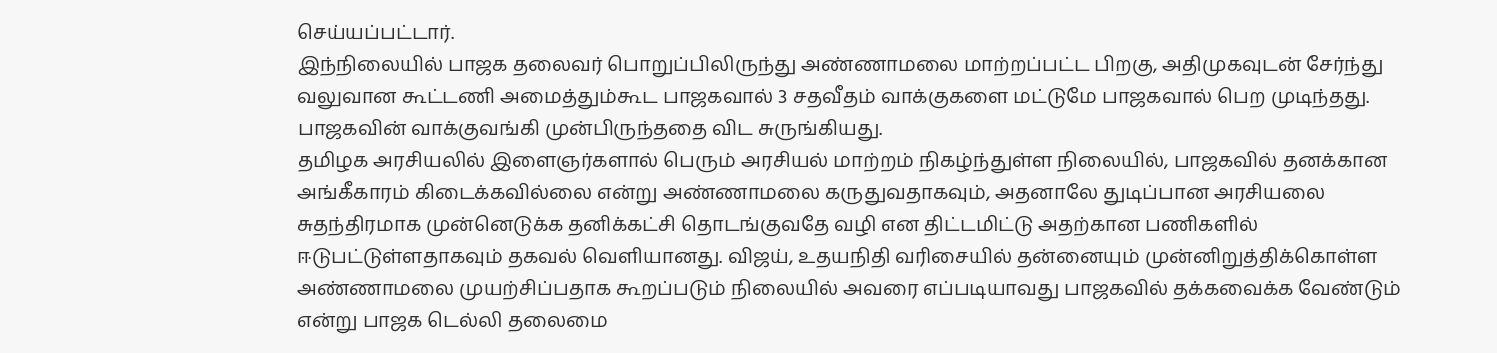செய்யப்பட்டார்.
இந்நிலையில் பாஜக தலைவர் பொறுப்பிலிருந்து அண்ணாமலை மாற்றப்பட்ட பிறகு, அதிமுகவுடன் சேர்ந்து வலுவான கூட்டணி அமைத்தும்கூட பாஜகவால் 3 சதவீதம் வாக்குகளை மட்டுமே பாஜகவால் பெற முடிந்தது. பாஜகவின் வாக்குவங்கி முன்பிருந்ததை விட சுருங்கியது.
தமிழக அரசியலில் இளைஞர்களால் பெரும் அரசியல் மாற்றம் நிகழ்ந்துள்ள நிலையில், பாஜகவில் தனக்கான அங்கீகாரம் கிடைக்கவில்லை என்று அண்ணாமலை கருதுவதாகவும், அதனாலே துடிப்பான அரசியலை சுதந்திரமாக முன்னெடுக்க தனிக்கட்சி தொடங்குவதே வழி என திட்டமிட்டு அதற்கான பணிகளில் ஈடுபட்டுள்ளதாகவும் தகவல் வெளியானது. விஜய், உதயநிதி வரிசையில் தன்னையும் முன்னிறுத்திக்கொள்ள அண்ணாமலை முயற்சிப்பதாக கூறப்படும் நிலையில் அவரை எப்படியாவது பாஜகவில் தக்கவைக்க வேண்டும் என்று பாஜக டெல்லி தலைமை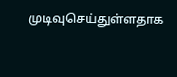முடிவுசெய்துள்ளதாக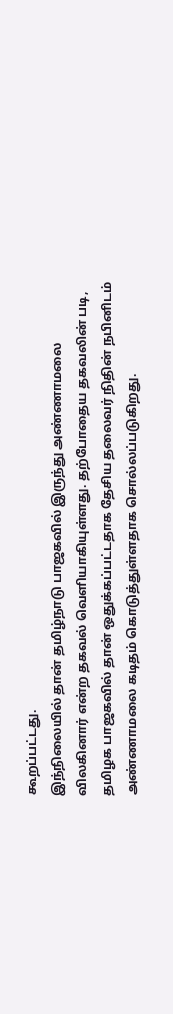கூறப்பட்டது.
இந்நிலையில் தான் தமிழ்நாடு பாஜகவில் இருந்து அண்ணாமலை விலகினார் என்ற தகவல் வெளியாகியுள்ளது. தற்போதைய தகவலின் படி, தமிழக பாஜகவில் தான் ஒதுக்கப்பட்டதாக தேசிய தலைவர் நிதின் நபினிடம் அண்ணாமலை கடிதம் கொடுத்துள்ளதாக சொல்லப்படுகிறது.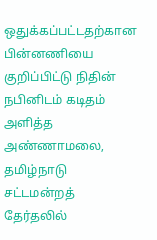ஒதுக்கப்பட்டதற்கான பின்னணியை குறிப்பிட்டு நிதின் நபினிடம் கடிதம் அளித்த அண்ணாமலை, தமிழ்நாடு சட்டமன்றத் தேர்தலில்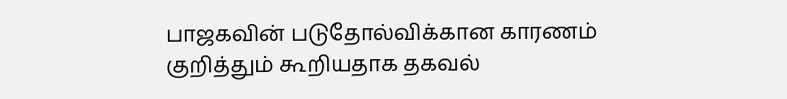பாஜகவின் படுதோல்விக்கான காரணம் குறித்தும் கூறியதாக தகவல்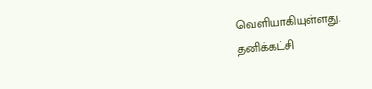வெளியாகியுள்ளது.
தனிக்கட்சி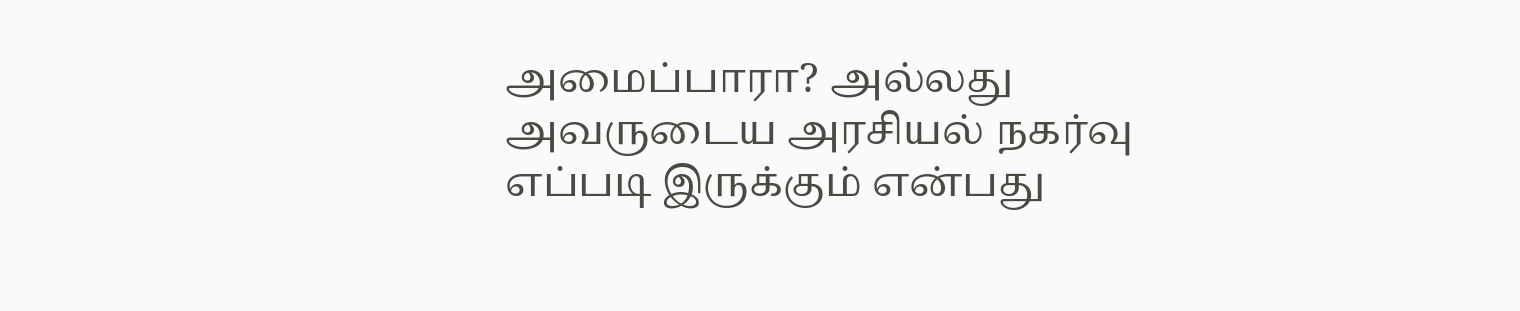அமைப்பாரா? அல்லது அவருடைய அரசியல் நகர்வு எப்படி இருக்கும் என்பது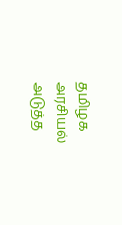தமிழக அரசியல் அடுத்த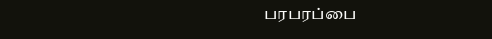பரபரப்பை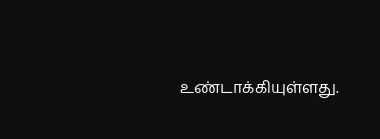உண்டாக்கியுள்ளது.